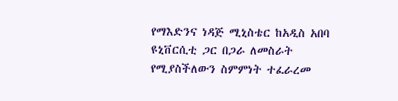የማእድንና ነዳጅ ሚኒስቴር ከአዲስ አበባ ዩኒቨርሲቲ ጋር በጋራ ለመስራት የሚያስችለውን ስምምነት ተፈራረመ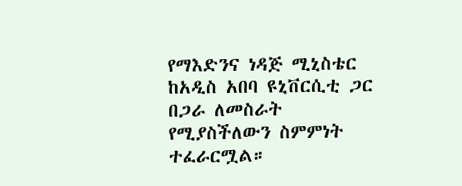የማእድንና ነዳጅ ሚኒስቴር ከአዲስ አበባ ዩኒቨርሲቲ ጋር በጋራ ለመስራት የሚያስችለውን ስምምነት ተፈራርሟል።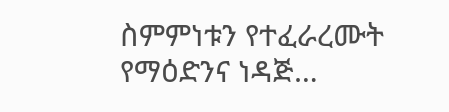ስምምነቱን የተፈራረሙት የማዕድንና ነዳጅ…